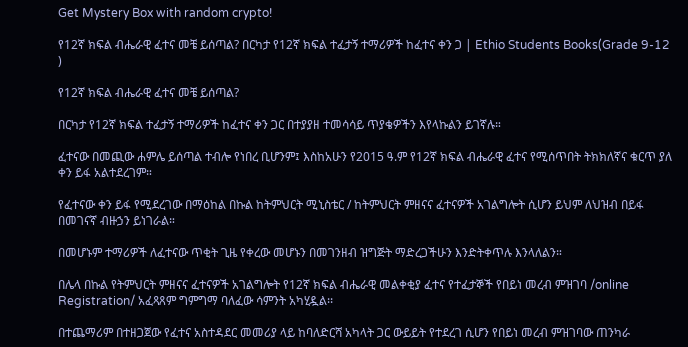Get Mystery Box with random crypto!

የ12ኛ ክፍል ብሔራዊ ፈተና መቼ ይሰጣል? በርካታ የ12ኛ ክፍል ተፈታኝ ተማሪዎች ከፈተና ቀን ጋ | Ethio Students Books(Grade 9-12 )

የ12ኛ ክፍል ብሔራዊ ፈተና መቼ ይሰጣል?

በርካታ የ12ኛ ክፍል ተፈታኝ ተማሪዎች ከፈተና ቀን ጋር በተያያዘ ተመሳሳይ ጥያቄዎችን እየላኩልን ይገኛሉ።

ፈተናው በመጪው ሐምሌ ይሰጣል ተብሎ የነበረ ቢሆንም፤ እስከአሁን የ2015 ዓ.ም የ12ኛ ክፍል ብሔራዊ ፈተና የሚሰጥበት ትክክለኛና ቁርጥ ያለ ቀን ይፋ አልተደረገም።

የፈተናው ቀን ይፋ የሚደረገው በማዕከል በኩል ከትምህርት ሚኒስቴር / ከትምህርት ምዘናና ፈተናዎች አገልግሎት ሲሆን ይህም ለህዝብ በይፋ በመገናኛ ብዙኃን ይነገራል።

በመሆኑም ተማሪዎች ለፈተናው ጥቂት ጊዜ የቀረው መሆኑን በመገንዘብ ዝግጅት ማድረጋችሁን እንድትቀጥሉ እንላለልን።

በሌላ በኩል የትምህርት ምዘናና ፈተናዎች አገልግሎት የ12ኛ ክፍል ብሔራዊ መልቀቂያ ፈተና የተፈታኞች የበይነ መረብ ምዝገባ /online Registration/ አፈጻጸም ግምግማ ባለፈው ሳምንት አካሂዷል፡፡

በተጨማሪም በተዘጋጀው የፈተና አስተዳደር መመሪያ ላይ ከባለድርሻ አካላት ጋር ውይይት የተደረገ ሲሆን የበይነ መረብ ምዝገባው ጠንካራ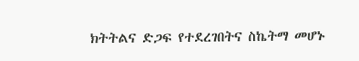ክትትልና ድጋፍ የተደረገበትና ስኬትማ መሆኑ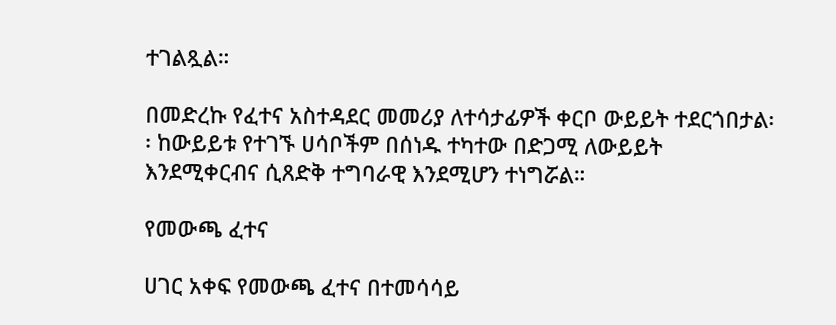ተገልጿል።

በመድረኩ የፈተና አስተዳደር መመሪያ ለተሳታፊዎች ቀርቦ ውይይት ተደርጎበታል፡፡ ከውይይቱ የተገኙ ሀሳቦችም በሰነዱ ተካተው በድጋሚ ለውይይት እንደሚቀርብና ሲጸድቅ ተግባራዊ እንደሚሆን ተነግሯል።

የመውጫ ፈተና

ሀገር አቀፍ የመውጫ ፈተና በተመሳሳይ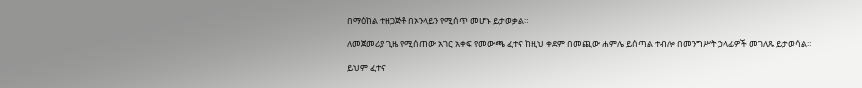በማዕከል ተዘጋጅቶ በኦንላይን የሚሰጥ መሆኑ ይታወቃል።

ለመጀመሪያ ጊዜ የሚሰጠው አገር አቀፍ የመውጫ ፈተና ከዚህ ቀደም በመጪው ሐምሌ ይሰጣል ተብሎ በመንግሥት ኃላፊዎች መገለጹ ይታወሳል።

ይህም ፈተና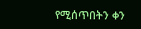የሚሰጥበትን ቀን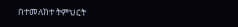በተመለከተ ትምህርት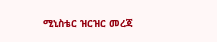ሚኒስቴር ዝርዝር መረጃ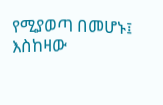የሚያወጣ በመሆኑ፤ እስከዛው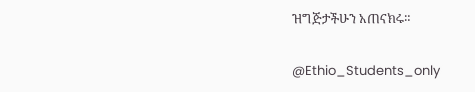ዝግጅታችሁን አጠናክሩ።

@Ethio_Students_only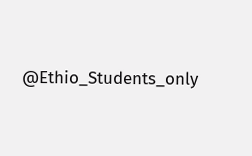@Ethio_Students_only